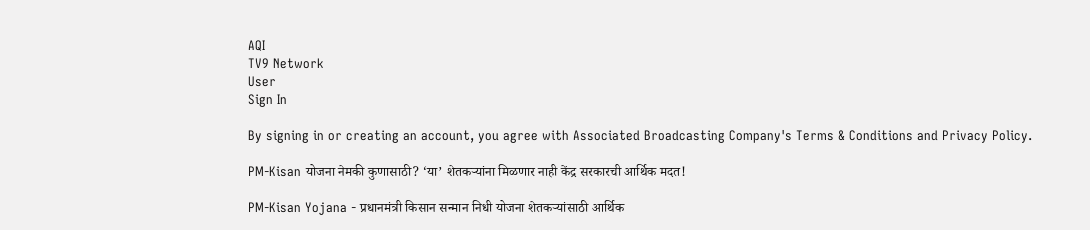AQI
TV9 Network
User
Sign In

By signing in or creating an account, you agree with Associated Broadcasting Company's Terms & Conditions and Privacy Policy.

PM-Kisan योजना नेमकी कुणासाठी? ‘या’ शेतकऱ्यांना मिळणार नाही केंद्र सरकारची आर्थिक मदत!

PM-Kisan Yojana - प्रधानमंत्री किसान सन्मान निधी योजना शेतकऱ्यांसाठी आर्थिक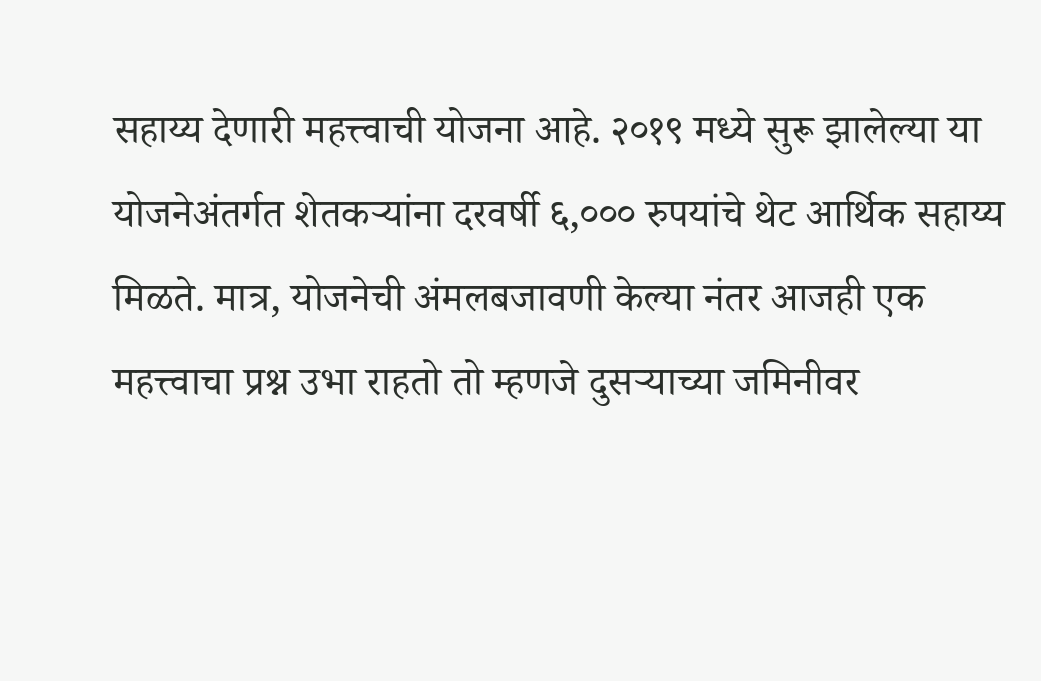सहाय्य देणारी महत्त्वाची योजना आहे. २०१९ मध्ये सुरू झालेल्या या योजनेअंतर्गत शेतकऱ्यांना दरवर्षी ६,००० रुपयांचे थेट आर्थिक सहाय्य मिळते. मात्र, योजनेची अंमलबजावणी केल्या नंतर आजही एक महत्त्वाचा प्रश्न उभा राहतो तो म्हणजे दुसर्‍याच्या जमिनीवर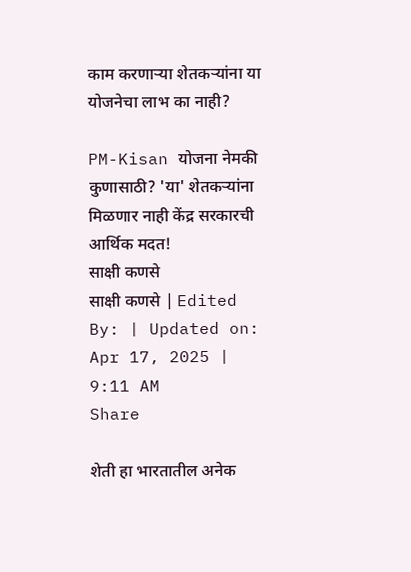काम करणार्‍या शेतकऱ्यांना या योजनेचा लाभ का नाही?

PM-Kisan योजना नेमकी कुणासाठी? 'या' शेतकऱ्यांना मिळणार नाही केंद्र सरकारची आर्थिक मदत!
साक्षी कणसे
साक्षी कणसे | Edited By: | Updated on: Apr 17, 2025 | 9:11 AM
Share

शेती हा भारतातील अनेक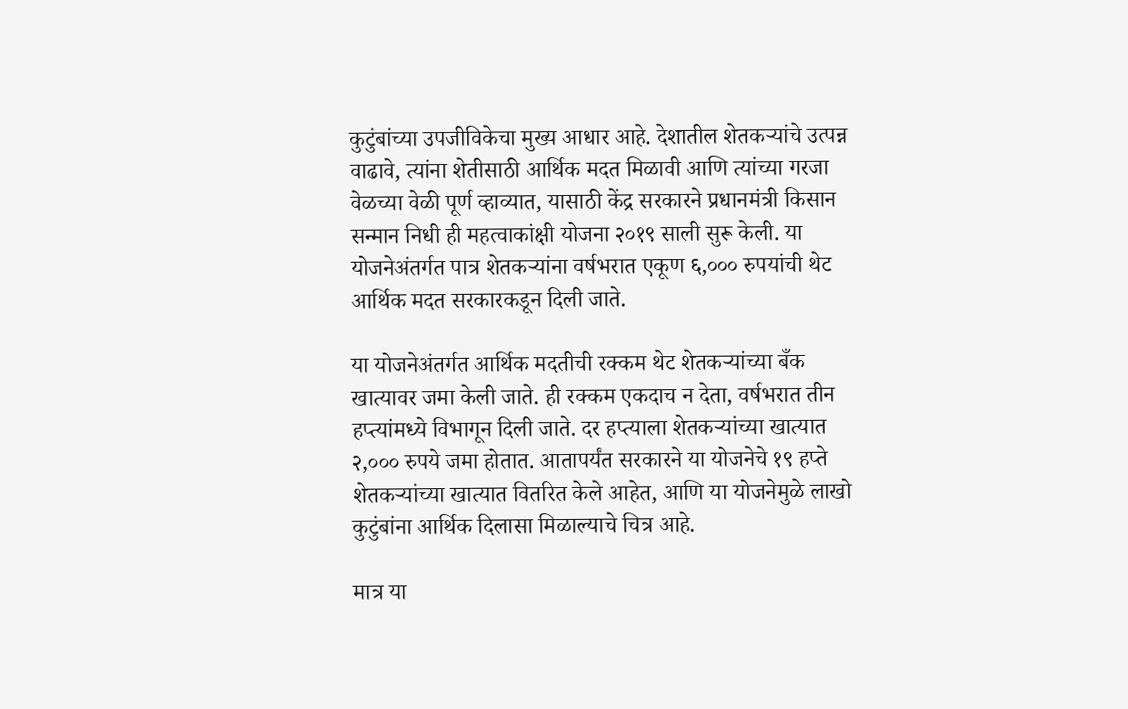कुटुंबांच्या उपजीविकेचा मुख्य आधार आहे. देशातील शेतकऱ्यांचे उत्पन्न वाढावे, त्यांना शेतीसाठी आर्थिक मदत मिळावी आणि त्यांच्या गरजा वेळच्या वेळी पूर्ण व्हाव्यात, यासाठी केंद्र सरकारने प्रधानमंत्री किसान सन्मान निधी ही महत्वाकांक्षी योजना २०१९ साली सुरू केली. या योजनेअंतर्गत पात्र शेतकऱ्यांना वर्षभरात एकूण ६,००० रुपयांची थेट आर्थिक मदत सरकारकडून दिली जाते.

या योजनेअंतर्गत आर्थिक मदतीची रक्कम थेट शेतकऱ्यांच्या बँक खात्यावर जमा केली जाते. ही रक्कम एकदाच न देता, वर्षभरात तीन हप्त्यांमध्ये विभागून दिली जाते. दर हप्त्याला शेतकऱ्यांच्या खात्यात २,००० रुपये जमा होतात. आतापर्यंत सरकारने या योजनेचे १९ हप्ते शेतकऱ्यांच्या खात्यात वितरित केले आहेत, आणि या योजनेमुळे लाखो कुटुंबांना आर्थिक दिलासा मिळाल्याचे चित्र आहे.

मात्र या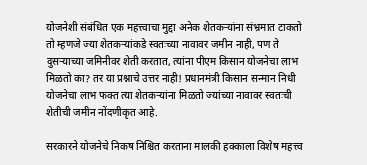योजनेशी संबंधित एक महत्त्वाचा मुद्दा अनेक शेतकऱ्यांना संभ्रमात टाकतो तो म्हणजे ज्या शेतकऱ्यांकडे स्वतःच्या नावावर जमीन नाही, पण ते दुसऱ्याच्या जमिनीवर शेती करतात, त्यांना पीएम किसान योजनेचा लाभ मिळतो का? तर या प्रश्नाचे उत्तर नाही! प्रधानमंत्री किसान सन्मान निधी योजनेचा लाभ फक्त त्या शेतकऱ्यांना मिळतो ज्यांच्या नावावर स्वतःची शेतीची जमीन नोंदणीकृत आहे.

सरकारने योजनेचे निकष निश्चित करताना मालकी हक्काला विशेष महत्त्व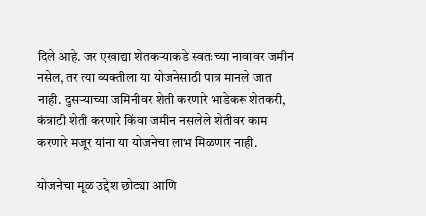दिले आहे. जर एखाद्या शेतकऱ्याकडे स्वतःच्या नावावर जमीन नसेल, तर त्या व्यक्तीला या योजनेसाठी पात्र मानले जात नाही. दुसऱ्याच्या जमिनीवर शेती करणारे भाडेकरू शेतकरी, कंत्राटी शेती करणारे किंवा जमीन नसलेले शेतीवर काम करणारे मजूर यांना या योजनेचा लाभ मिळणार नाही.

योजनेचा मूळ उद्देश छोट्या आणि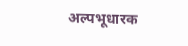अल्पभूधारक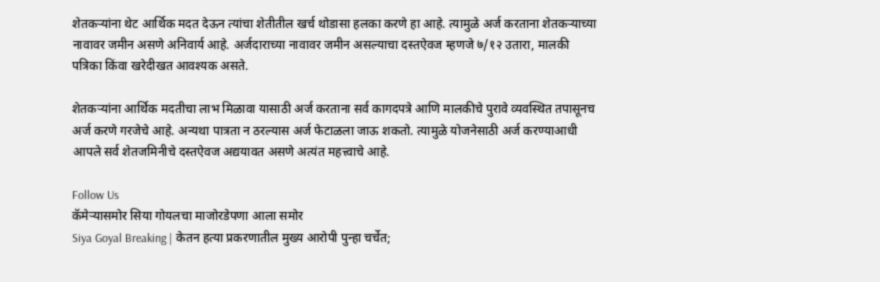शेतकऱ्यांना थेट आर्थिक मदत देऊन त्यांचा शेतीतील खर्च थोडासा हलका करणे हा आहे. त्यामुळे अर्ज करताना शेतकऱ्याच्या नावावर जमीन असणे अनिवार्य आहे. अर्जदाराच्या नावावर जमीन असल्याचा दस्तऐवज म्हणजे ७/१२ उतारा, मालकी पत्रिका किंवा खरेदीखत आवश्यक असते.

शेतकऱ्यांना आर्थिक मदतीचा लाभ मिळावा यासाठी अर्ज करताना सर्व कागदपत्रे आणि मालकीचे पुरावे व्यवस्थित तपासूनच अर्ज करणे गरजेचे आहे. अन्यथा पात्रता न ठरल्यास अर्ज फेटाळला जाऊ शकतो. त्यामुळे योजनेसाठी अर्ज करण्याआधी आपले सर्व शेतजमिनीचे दस्तऐवज अद्ययावत असणे अत्यंत महत्त्वाचे आहे.

Follow Us
कॅमेऱ्यासमोर सिया गोयलचा माजोरडेपणा आला समोर
Siya Goyal Breaking | केतन हत्या प्रकरणातील मुख्य आरोपी पुन्हा चर्चेत;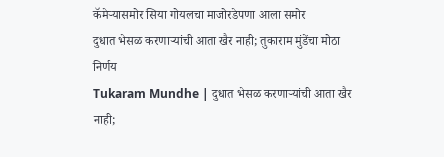कॅमेऱ्यासमोर सिया गोयलचा माजोरडेपणा आला समोर
दुधात भेसळ करणाऱ्यांची आता खैर नाही; तुकाराम मुंडेंचा मोठा निर्णय
Tukaram Mundhe | दुधात भेसळ करणाऱ्यांची आता खैर नाही;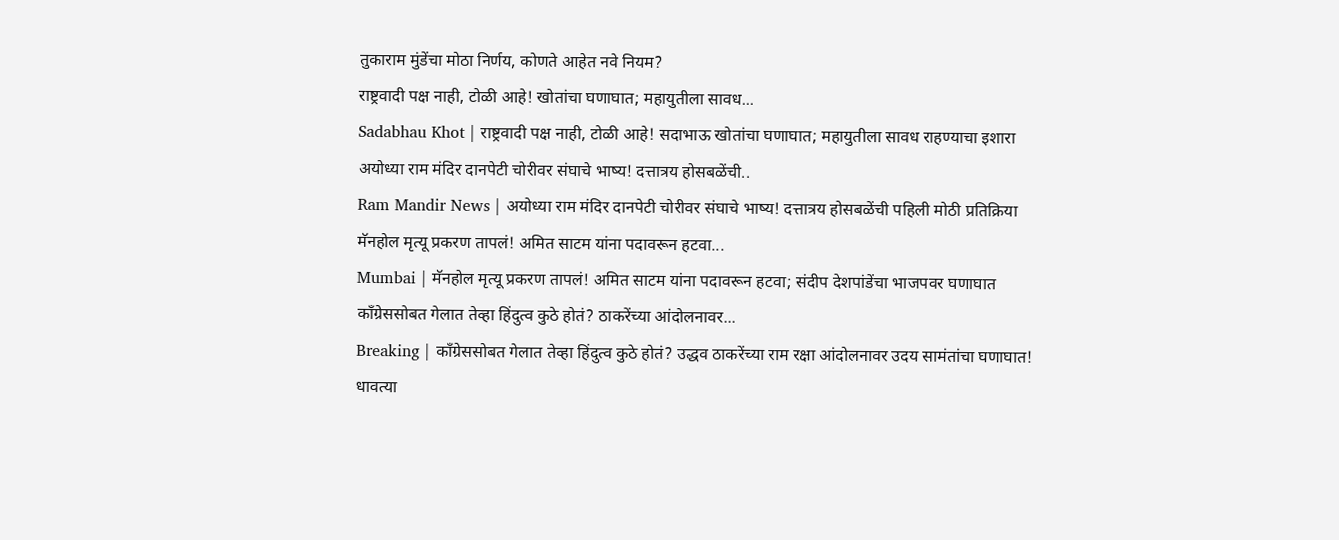तुकाराम मुंडेंचा मोठा निर्णय, कोणते आहेत नवे नियम?
राष्ट्रवादी पक्ष नाही, टोळी आहे! खोतांचा घणाघात; महायुतीला सावध...
Sadabhau Khot | राष्ट्रवादी पक्ष नाही, टोळी आहे! सदाभाऊ खोतांचा घणाघात; महायुतीला सावध राहण्याचा इशारा
अयोध्या राम मंदिर दानपेटी चोरीवर संघाचे भाष्य! दत्तात्रय होसबळेंची..
Ram Mandir News | अयोध्या राम मंदिर दानपेटी चोरीवर संघाचे भाष्य! दत्तात्रय होसबळेंची पहिली मोठी प्रतिक्रिया
मॅनहोल मृत्यू प्रकरण तापलं! अमित साटम यांना पदावरून हटवा...
Mumbai | मॅनहोल मृत्यू प्रकरण तापलं! अमित साटम यांना पदावरून हटवा; संदीप देशपांडेंचा भाजपवर घणाघात
काँग्रेससोबत गेलात तेव्हा हिंदुत्व कुठे होतं? ठाकरेंच्या आंदोलनावर...
Breaking | काँग्रेससोबत गेलात तेव्हा हिंदुत्व कुठे होतं? उद्धव ठाकरेंच्या राम रक्षा आंदोलनावर उदय सामंतांचा घणाघात!
धावत्या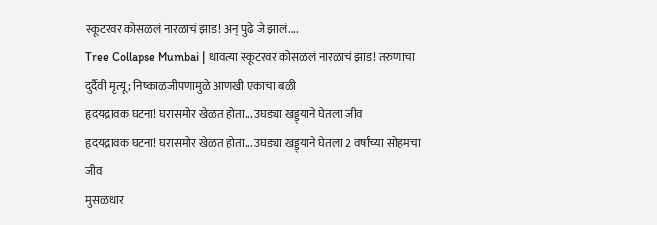स्कूटरवर कोसळलं नारळाचं झाड! अन् पुढे जे झालं....
Tree Collapse Mumbai | धावत्या स्कूटरवर कोसळलं नारळाचं झाड! तरुणाचा दुर्दैवी मृत्यू; निष्काळजीपणामुळे आणखी एकाचा बळी
हृदयद्रावक घटना! घरासमोर खेळत होता... उघड्या खड्ड्याने घेतला जीव
हृदयद्रावक घटना! घरासमोर खेळत होता... उघड्या खड्ड्याने घेतला 2 वर्षांच्या सोहमचा जीव
मुसळधार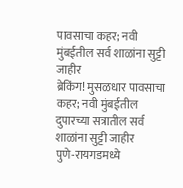पावसाचा कहर; नवी मुंबईतील सर्व शाळांना सुट्टी जाहीर
ब्रेकिंग! मुसळधार पावसाचा कहर; नवी मुंबईतील दुपारच्या सत्रातील सर्व शाळांना सुट्टी जाहीर
पुणे-रायगडमध्ये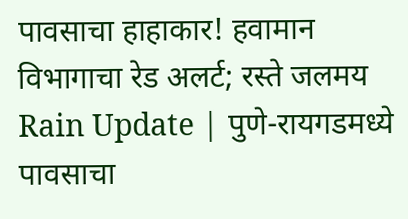पावसाचा हाहाकार! हवामान विभागाचा रेड अलर्ट; रस्ते जलमय
Rain Update | पुणे-रायगडमध्ये पावसाचा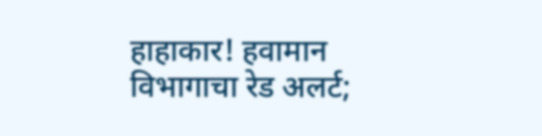हाहाकार! हवामान विभागाचा रेड अलर्ट;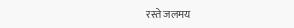रस्ते जलमय